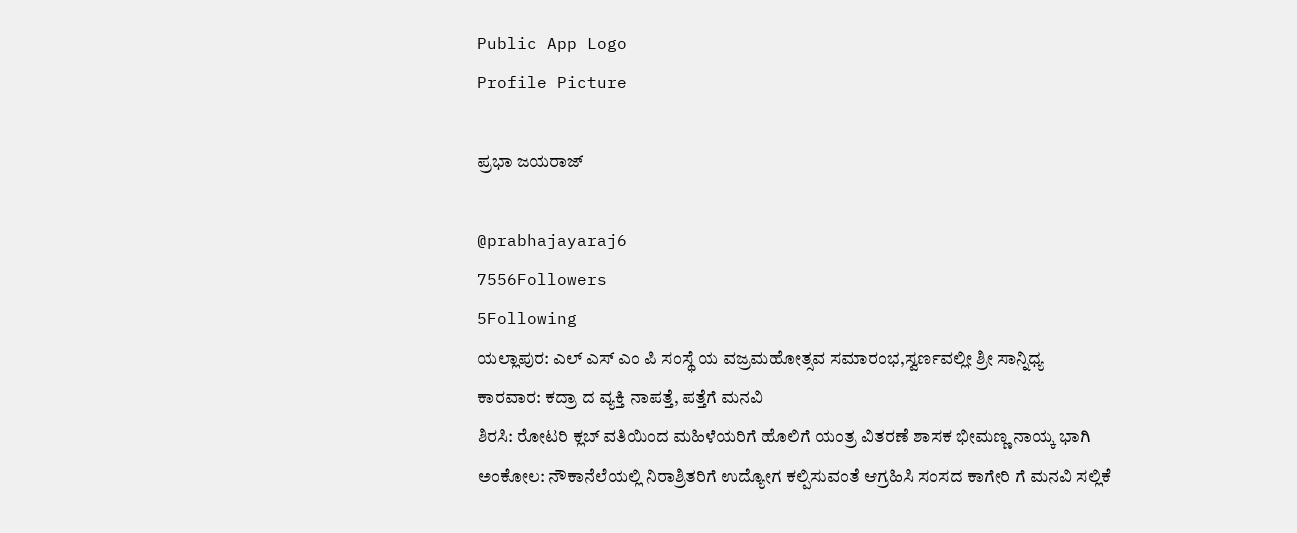Public App Logo
Profile Picture

ಪ್ರಭಾ ಜಯರಾಜ್

@prabhajayaraj6
7556Followers
5Following
ಯಲ್ಲಾಪುರ: ಎಲ್ ಎಸ್ ಎಂ ಪಿ ಸಂಸ್ಥೆ ಯ ವಜ್ರಮಹೋತ್ಸವ ಸಮಾರಂಭ,ಸ್ವರ್ಣವಲ್ಲೀ ಶ್ರೀ ಸಾನ್ನಿಧ್ಯ
ಕಾರವಾರ: ಕದ್ರಾ ದ ವ್ಯಕ್ತಿ ನಾಪತ್ತೆ, ಪತ್ತೆಗೆ ಮನವಿ
ಶಿರಸಿ: ರೋಟರಿ ಕ್ಲಬ್ ವತಿಯಿಂದ ಮಹಿಳೆಯರಿಗೆ ಹೊಲಿಗೆ ಯಂತ್ರ ವಿತರಣೆ ಶಾಸಕ ಭೀಮಣ್ಣ ನಾಯ್ಕ ಭಾಗಿ
ಅಂಕೋಲ: ನೌಕಾನೆಲೆಯಲ್ಲಿ ನಿರಾಶ್ರಿತರಿಗೆ ಉದ್ಯೋಗ ಕಲ್ಪಿಸುವಂತೆ ಆಗ್ರಹಿಸಿ ಸಂಸದ ಕಾಗೇರಿ ಗೆ ಮನವಿ ಸಲ್ಲಿಕೆ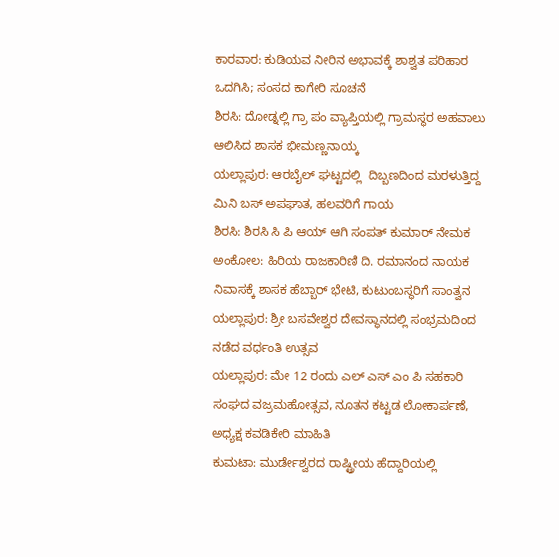ಕಾರವಾರ: ಕುಡಿಯವ ನೀರಿನ ಅಭಾವಕ್ಕೆ ಶಾಶ್ವತ ಪರಿಹಾರ ಒದಗಿಸಿ; ಸಂಸದ ಕಾಗೇರಿ ಸೂಚನೆ
ಶಿರಸಿ: ದೋಡ್ನಲ್ಲಿ ಗ್ರಾ ಪಂ ವ್ಯಾಪ್ತಿಯಲ್ಲಿ ಗ್ರಾಮಸ್ಥರ ಅಹವಾಲು ಆಲಿಸಿದ ಶಾಸಕ ಭೀಮಣ್ಣನಾಯ್ಕ
ಯಲ್ಲಾಪುರ: ಆರಬೈಲ್ ಘಟ್ಟದಲ್ಲಿ  ದಿಬ್ಬಣದಿಂದ ಮರಳುತ್ತಿದ್ದ ಮಿನಿ ಬಸ್ ಅಪಘಾತ, ಹಲವರಿಗೆ ಗಾಯ
ಶಿರಸಿ: ಶಿರಸಿ ಸಿ ಪಿ ಆಯ್ ಆಗಿ ಸಂಪತ್ ಕುಮಾರ್ ನೇಮಕ
ಅಂಕೋಲ: ಹಿರಿಯ ರಾಜಕಾರಿಣಿ ದಿ. ರಮಾನಂದ ನಾಯಕ ನಿವಾಸಕ್ಕೆ ಶಾಸಕ ಹೆಬ್ಬಾರ್ ಭೇಟಿ, ಕುಟುಂಬಸ್ಥರಿಗೆ ಸಾಂತ್ವನ
ಯಲ್ಲಾಪುರ: ಶ್ರೀ ಬಸವೇಶ್ವರ ದೇವಸ್ಥಾನದಲ್ಲಿ ಸಂಭ್ರಮದಿಂದ ನಡೆದ ವರ್ಧಂತಿ ಉತ್ಸವ
ಯಲ್ಲಾಪುರ: ಮೇ 12 ರಂದು ಎಲ್ ಎಸ್ ಎಂ ಪಿ ಸಹಕಾರಿ ಸಂಘದ ವಜ್ರಮಹೋತ್ಸವ, ನೂತನ ಕಟ್ಟಡ ಲೋಕಾರ್ಪಣೆ, ಅಧ್ಯಕ್ಷ ಕವಡಿಕೇರಿ ಮಾಹಿತಿ
ಕುಮಟಾ: ಮುರ್ಡೇಶ್ವರದ ರಾಷ್ಟ್ರೀಯ ಹೆದ್ದಾರಿಯಲ್ಲಿ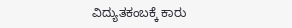ವಿದ್ಯುತಕಂಬಕ್ಕೆ ಕಾರು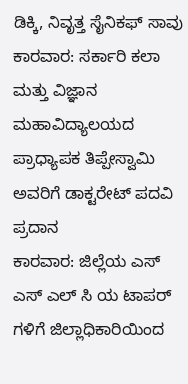ಡಿಕ್ಕಿ, ನಿವೃತ್ತ ಸೈನಿಕಫ್ ಸಾವು
ಕಾರವಾರ: ಸರ್ಕಾರಿ ಕಲಾ ಮತ್ತು ವಿಜ್ಞಾನ ಮಹಾವಿದ್ಯಾಲಯದ ಪ್ರಾಧ್ಯಾಪಕ ತಿಪ್ಪೇಸ್ವಾಮಿ ಅವರಿಗೆ ಡಾಕ್ಟರೇಟ್ ಪದವಿ ಪ್ರದಾನ
ಕಾರವಾರ: ಜಿಲ್ಲೆಯ ಎಸ್ ಎಸ್ ಎಲ್ ಸಿ ಯ ಟಾಪರ್ ಗಳಿಗೆ ಜಿಲ್ಲಾಧಿಕಾರಿಯಿಂದ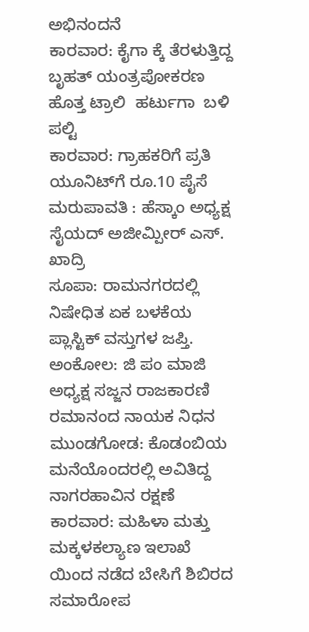ಅಭಿನಂದನೆ
ಕಾರವಾರ: ಕೈಗಾ ಕ್ಕೆ ತೆರಳುತ್ತಿದ್ದ ಬೃಹತ್ ಯಂತ್ರಪೋಕರಣ ಹೊತ್ತ ಟ್ರಾಲಿ  ಹರ್ಟುಗಾ  ಬಳಿ ಪಲ್ಟಿ
ಕಾರವಾರ: ಗ್ರಾಹಕರಿಗೆ ಪ್ರತಿ ಯೂನಿಟ್‌ಗೆ ರೂ.10 ಪೈಸೆ ಮರುಪಾವತಿ : ಹೆಸ್ಕಾಂ ಅಧ್ಯಕ್ಷ ಸೈಯದ್ ಅಜೀಮ್ಪೀರ್ ಎಸ್. ಖಾದ್ರಿ
ಸೂಪಾ: ರಾಮನಗರದಲ್ಲಿ ನಿಷೇಧಿತ ಏಕ ಬಳಕೆಯ ಪ್ಲಾಸ್ಟಿಕ್ ವಸ್ತುಗಳ ಜಪ್ತಿ.
ಅಂಕೋಲ: ಜಿ ಪಂ ಮಾಜಿ ಅಧ್ಯಕ್ಷ ಸಜ್ಜನ ರಾಜಕಾರಣಿ ರಮಾನಂದ ನಾಯಕ ನಿಧನ
ಮುಂಡಗೋಡ: ಕೊಡಂಬಿಯ ಮನೆಯೊಂದರಲ್ಲಿ ಅವಿತಿದ್ದ ನಾಗರಹಾವಿನ ರಕ್ಷಣೆ
ಕಾರವಾರ: ಮಹಿಳಾ ಮತ್ತು ಮಕ್ಕಳಕಲ್ಯಾಣ ಇಲಾಖೆ ಯಿಂದ ನಡೆದ ಬೇಸಿಗೆ ಶಿಬಿರದ ಸಮಾರೋಪ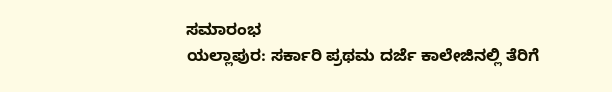ಸಮಾರಂಭ
ಯಲ್ಲಾಪುರ: ಸರ್ಕಾರಿ ಪ್ರಥಮ ದರ್ಜೆ ಕಾಲೇಜಿನಲ್ಲಿ ತೆರಿಗೆ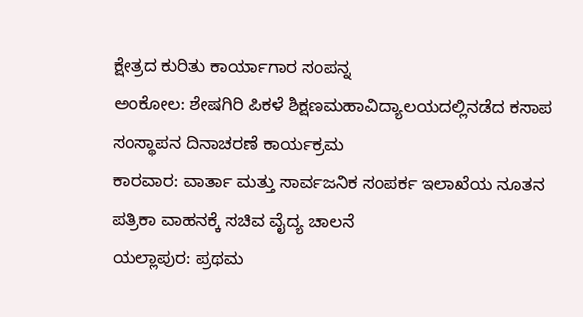ಕ್ಷೇತ್ರದ ಕುರಿತು ಕಾರ್ಯಾಗಾರ ಸಂಪನ್ನ
ಅಂಕೋಲ: ಶೇಷಗಿರಿ ಪಿಕಳೆ ಶಿಕ್ಷಣಮಹಾವಿದ್ಯಾಲಯದಲ್ಲಿನಡೆದ ಕಸಾಪ ಸಂಸ್ಥಾಪನ ದಿನಾಚರಣೆ ಕಾರ್ಯಕ್ರಮ
ಕಾರವಾರ: ವಾರ್ತಾ ಮತ್ತು ಸಾರ್ವಜನಿಕ ಸಂಪರ್ಕ ಇಲಾಖೆಯ ನೂತನ ಪತ್ರಿಕಾ ವಾಹನಕ್ಕೆ ಸಚಿವ ವೈದ್ಯ ಚಾಲನೆ
ಯಲ್ಲಾಪುರ: ಪ್ರಥಮ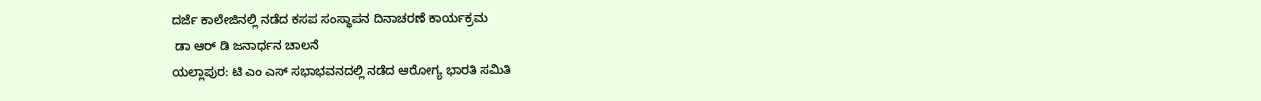ದರ್ಜೆ ಕಾಲೇಜಿನಲ್ಲಿ ನಡೆದ ಕಸಪ ಸಂಸ್ಥಾಪನ ದಿನಾಚರಣೆ ಕಾರ್ಯಕ್ರಮ
 ಡಾ ಆರ್ ಡಿ ಜನಾರ್ಧನ ಚಾಲನೆ
ಯಲ್ಲಾಪುರ: ಟಿ ಎಂ ಎಸ್ ಸಭಾಭವನದಲ್ಲಿ ನಡೆದ ಆರೋಗ್ಯ ಭಾರತಿ ಸಮಿತಿ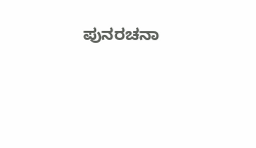ಪುನರಚನಾ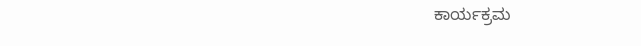ಕಾರ್ಯಕ್ರಮ